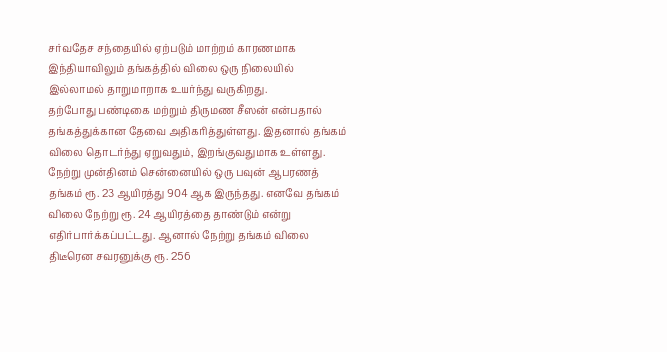சர்வதேச சந்தையில் ஏற்படும் மாற்றம் காரணமாக இந்தியாவிலும் தங்கத்தில் விலை ஒரு நிலையில் இல்லாமல் தாறுமாறாக உயர்ந்து வருகிறது.
தற்போது பண்டிகை மற்றும் திருமண சீஸன் என்பதால் தங்கத்துக்கான தேவை அதிகரித்துள்ளது. இதனால் தங்கம் விலை தொடர்ந்து ஏறுவதும், இறங்குவதுமாக உள்ளது.
நேற்று முன்தினம் சென்னையில் ஒரு பவுன் ஆபரணத் தங்கம் ரூ. 23 ஆயிரத்து 904 ஆக இருந்தது. எனவே தங்கம் விலை நேற்று ரூ. 24 ஆயிரத்தை தாண்டும் என்று எதிர்பார்க்கப்பட்டது. ஆனால் நேற்று தங்கம் விலை திடீரென சவரனுக்கு ரூ. 256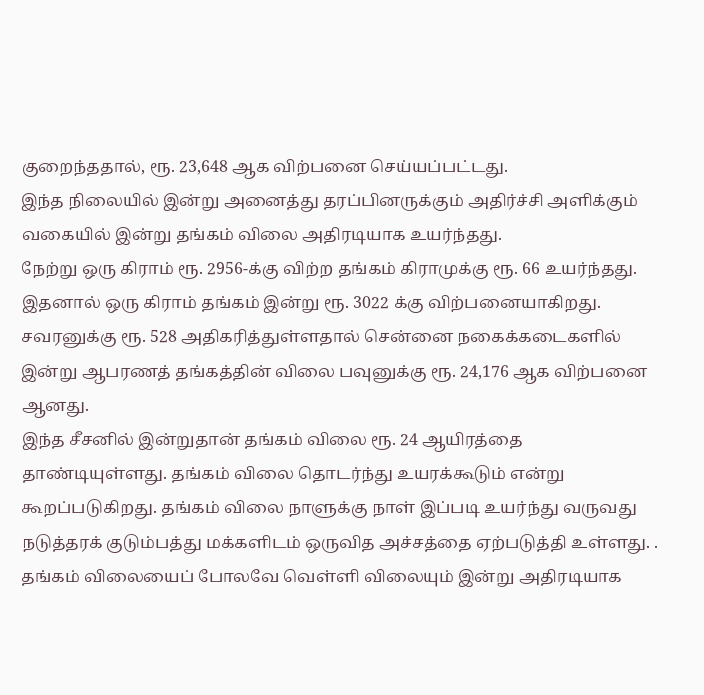குறைந்ததால், ரூ. 23,648 ஆக விற்பனை செய்யப்பட்டது.
இந்த நிலையில் இன்று அனைத்து தரப்பினருக்கும் அதிர்ச்சி அளிக்கும் வகையில் இன்று தங்கம் விலை அதிரடியாக உயர்ந்தது.
நேற்று ஒரு கிராம் ரூ. 2956-க்கு விற்ற தங்கம் கிராமுக்கு ரூ. 66 உயர்ந்தது. இதனால் ஒரு கிராம் தங்கம் இன்று ரூ. 3022 க்கு விற்பனையாகிறது.
சவரனுக்கு ரூ. 528 அதிகரித்துள்ளதால் சென்னை நகைக்கடைகளில் இன்று ஆபரணத் தங்கத்தின் விலை பவுனுக்கு ரூ. 24,176 ஆக விற்பனை ஆனது.
இந்த சீசனில் இன்றுதான் தங்கம் விலை ரூ. 24 ஆயிரத்தை தாண்டியுள்ளது. தங்கம் விலை தொடர்ந்து உயரக்கூடும் என்று கூறப்படுகிறது. தங்கம் விலை நாளுக்கு நாள் இப்படி உயர்ந்து வருவது நடுத்தரக் குடும்பத்து மக்களிடம் ஒருவித அச்சத்தை ஏற்படுத்தி உள்ளது. .
தங்கம் விலையைப் போலவே வெள்ளி விலையும் இன்று அதிரடியாக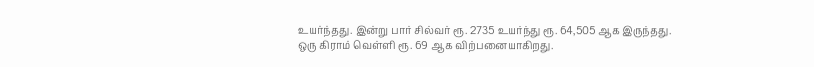உயர்ந்தது. இன்று பார் சில்வர் ரூ. 2735 உயர்ந்து ரூ. 64,505 ஆக இருந்தது.
ஒரு கிராம் வெள்ளி ரூ. 69 ஆக விற்பனையாகிறது.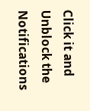Click it and Unblock the Notifications